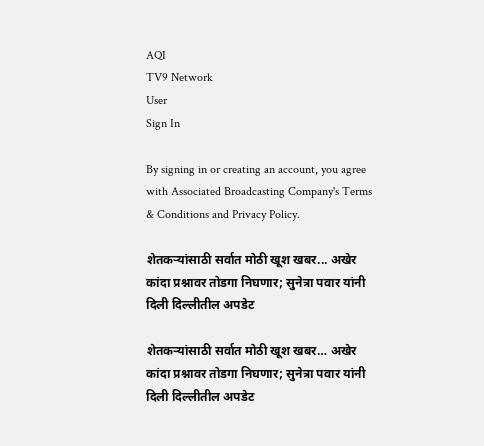AQI
TV9 Network
User
Sign In

By signing in or creating an account, you agree with Associated Broadcasting Company's Terms & Conditions and Privacy Policy.

शेतकऱ्यांसाठी सर्वात मोठी खूश खबर... अखेर कांदा प्रश्नावर तोडगा निघणार; सुनेत्रा पवार यांनी दिली दिल्लीतील अपडेट

शेतकऱ्यांसाठी सर्वात मोठी खूश खबर… अखेर कांदा प्रश्नावर तोडगा निघणार; सुनेत्रा पवार यांनी दिली दिल्लीतील अपडेट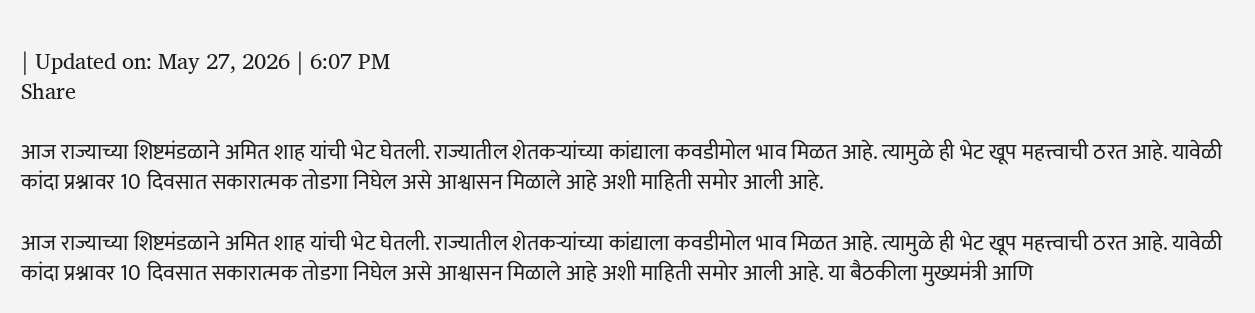| Updated on: May 27, 2026 | 6:07 PM
Share

आज राज्याच्या शिष्टमंडळाने अमित शाह यांची भेट घेतली. राज्यातील शेतकऱ्यांच्या कांद्याला कवडीमोल भाव मिळत आहे. त्यामुळे ही भेट खूप महत्त्वाची ठरत आहे. यावेळी कांदा प्रश्नावर 10 दिवसात सकारात्मक तोडगा निघेल असे आश्वासन मिळाले आहे अशी माहिती समोर आली आहे.

आज राज्याच्या शिष्टमंडळाने अमित शाह यांची भेट घेतली. राज्यातील शेतकऱ्यांच्या कांद्याला कवडीमोल भाव मिळत आहे. त्यामुळे ही भेट खूप महत्त्वाची ठरत आहे. यावेळी कांदा प्रश्नावर 10 दिवसात सकारात्मक तोडगा निघेल असे आश्वासन मिळाले आहे अशी माहिती समोर आली आहे. या बैठकीला मुख्यमंत्री आणि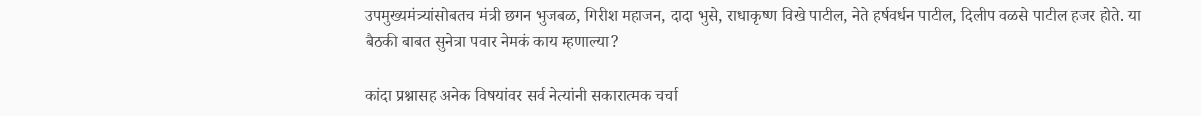उपमुख्यमंत्र्यांसोबतच मंत्री छगन भुजबळ, गिरीश महाजन, दादा भुसे, राधाकृष्ण विखे पाटील, नेते हर्षवर्धन पाटील, दिलीप वळसे पाटील हजर होते. या बैठकी बाबत सुनेत्रा पवार नेमकं काय म्हणाल्या?

कांदा प्रश्नासह अनेक विषयांवर सर्व नेत्यांनी सकारात्मक चर्चा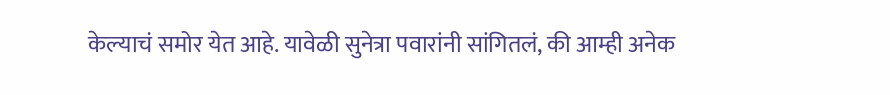केल्याचं समोर येत आहे. यावेळी सुनेत्रा पवारांनी सांगितलं, की आम्ही अनेक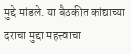मुद्दे मांडले. या बैठकीत कांद्याच्या दराचा मुद्दा महत्त्वाचा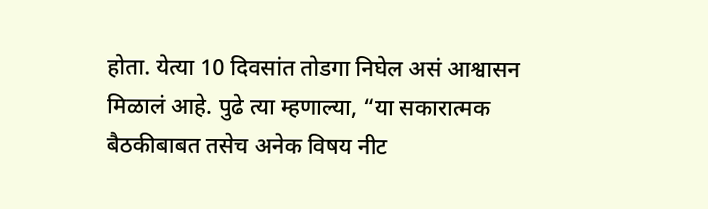होता. येत्या 10 दिवसांत तोडगा निघेल असं आश्वासन मिळालं आहे. पुढे त्या म्हणाल्या, “या सकारात्मक बैठकीबाबत तसेच अनेक विषय नीट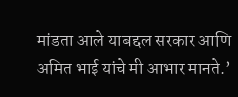मांडता आले याबद्दल सरकार आणि अमित भाई यांचे मी आभार मानते.’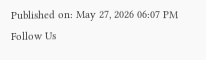Published on: May 27, 2026 06:07 PM
Follow Us